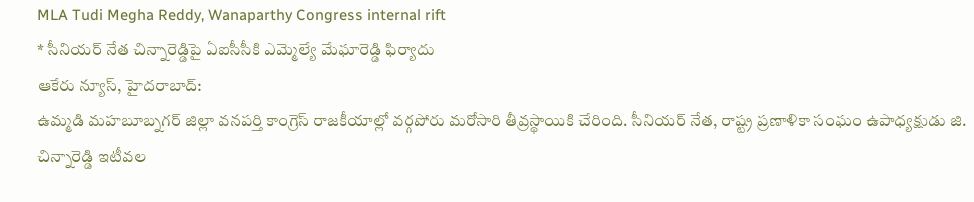MLA Tudi Megha Reddy, Wanaparthy Congress internal rift
* సీనియర్ నేత చిన్నారెడ్డిపై ఏఐసీసీకి ఎమ్మెల్యే మేఘారెడ్డి ఫిర్యాదు
ఆకేరు న్యూస్, హైదరాబాద్:
ఉమ్మడి మహబూబ్నగర్ జిల్లా వనపర్తి కాంగ్రెస్ రాజకీయాల్లో వర్గపోరు మరోసారి తీవ్రస్థాయికి చేరింది. సీనియర్ నేత, రాష్ట్ర ప్రణాళికా సంఘం ఉపాధ్యక్షుడు జి. చిన్నారెడ్డి ఇటీవల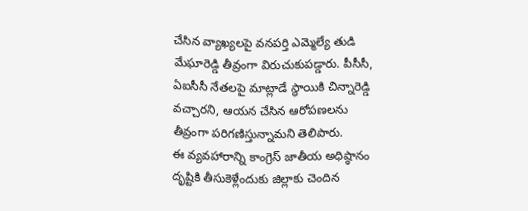చేసిన వ్యాఖ్యలపై వనపర్తి ఎమ్మెల్యే తుడి మేఘారెడ్డి తీవ్రంగా విరుచుకుపడ్డారు. పీసీసీ, ఏఐసీసీ నేతలపై మాట్లాడే స్థాయికి చిన్నారెడ్డి వచ్చారని, ఆయన చేసిన ఆరోపణలను తీవ్రంగా పరిగణిస్తున్నామని తెలిపారు.
ఈ వ్యవహారాన్ని కాంగ్రెస్ జాతీయ అధిష్ఠానం దృష్టికి తీసుకెళ్లేందుకు జిల్లాకు చెందిన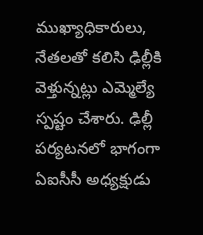ముఖ్యాధికారులు, నేతలతో కలిసి ఢిల్లీకి వెళ్తున్నట్లు ఎమ్మెల్యే స్పష్టం చేశారు. ఢిల్లీ పర్యటనలో భాగంగా ఏఐసీసీ అధ్యక్షుడు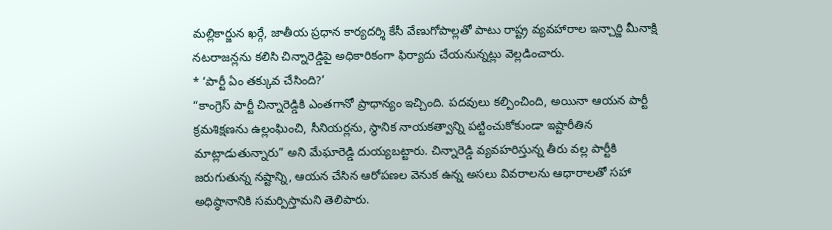మల్లికార్జున ఖర్గే, జాతీయ ప్రధాన కార్యదర్శి కేసీ వేణుగోపాల్లతో పాటు రాష్ట్ర వ్యవహారాల ఇన్చార్జి మీనాక్షి నటరాజన్లను కలిసి చిన్నారెడ్డిపై అధికారికంగా ఫిర్యాదు చేయనున్నట్లు వెల్లడించారు.
* ‘పార్టీ ఏం తక్కువ చేసింది?’
“కాంగ్రెస్ పార్టీ చిన్నారెడ్డికి ఎంతగానో ప్రాధాన్యం ఇచ్చింది. పదవులు కల్పించింది, అయినా ఆయన పార్టీ క్రమశిక్షణను ఉల్లంఘించి, సీనియర్లను, స్థానిక నాయకత్వాన్ని పట్టించుకోకుండా ఇష్టారీతిన మాట్లాడుతున్నారు” అని మేఘారెడ్డి దుయ్యబట్టారు. చిన్నారెడ్డి వ్యవహరిస్తున్న తీరు వల్ల పార్టీకి జరుగుతున్న నష్టాన్ని, ఆయన చేసిన ఆరోపణల వెనుక ఉన్న అసలు వివరాలను ఆధారాలతో సహా అధిష్ఠానానికి సమర్పిస్తామని తెలిపారు.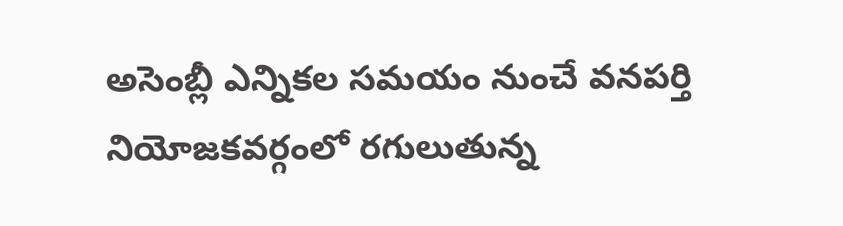అసెంబ్లీ ఎన్నికల సమయం నుంచే వనపర్తి నియోజకవర్గంలో రగులుతున్న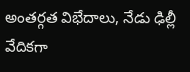అంతర్గత విభేదాలు, నేడు ఢిల్లీ వేదికగా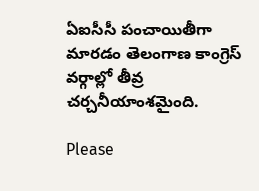ఏఐసీసీ పంచాయితీగా మారడం తెలంగాణ కాంగ్రెస్ వర్గాల్లో తీవ్ర చర్చనీయాంశమైంది.

Please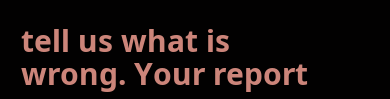tell us what is wrong. Your report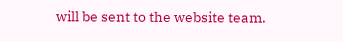will be sent to the website team.